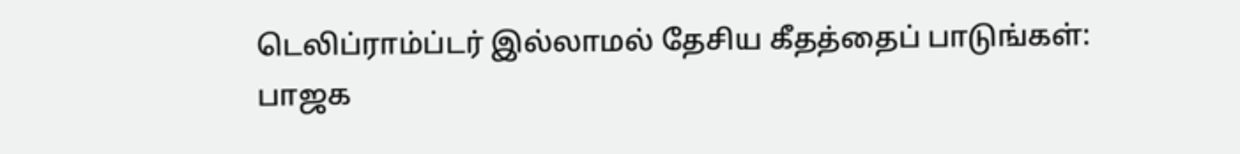டெலிப்ராம்ப்டர் இல்லாமல் தேசிய கீதத்தைப் பாடுங்கள்: பாஜக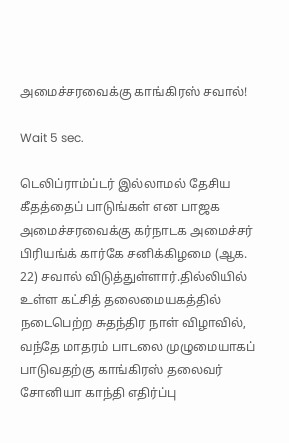அமைச்சரவைக்கு காங்கிரஸ் சவால்!

Wait 5 sec.

டெலிப்ராம்ப்டர் இல்லாமல் தேசிய கீதத்தைப் பாடுங்கள் என பாஜக அமைச்சரவைக்கு கர்நாடக அமைச்சர் பிரியங்க் கார்கே சனிக்கிழமை (ஆக. 22) சவால் விடுத்துள்ளார்.தில்லியில் உள்ள கட்சித் தலைமையகத்தில் நடைபெற்ற சுதந்திர நாள் விழாவில், வந்தே மாதரம் பாடலை முழுமையாகப் பாடுவதற்கு காங்கிரஸ் தலைவர் சோனியா காந்தி எதிர்ப்பு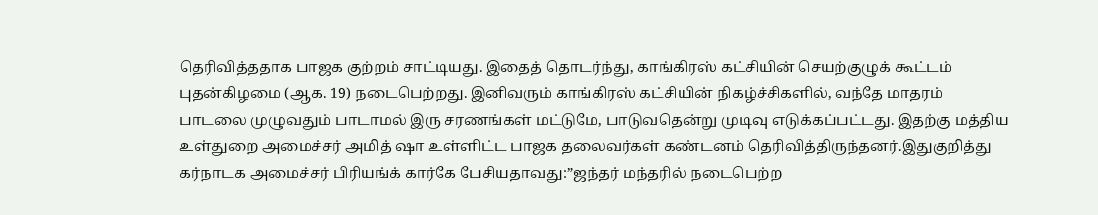தெரிவித்ததாக பாஜக குற்றம் சாட்டியது. இதைத் தொடர்ந்து, காங்கிரஸ் கட்சியின் செயற்குழுக் கூட்டம் புதன்கிழமை (ஆக. 19) நடைபெற்றது. இனிவரும் காங்கிரஸ் கட்சியின் நிகழ்ச்சிகளில், வந்தே மாதரம் பாடலை முழுவதும் பாடாமல் இரு சரணங்கள் மட்டுமே, பாடுவதென்று முடிவு எடுக்கப்பட்டது. இதற்கு மத்திய உள்துறை அமைச்சர் அமித் ஷா உள்ளிட்ட பாஜக தலைவர்கள் கண்டனம் தெரிவித்திருந்தனர்.இதுகுறித்து கர்நாடக அமைச்சர் பிரியங்க் கார்கே பேசியதாவது:”ஜந்தர் மந்தரில் நடைபெற்ற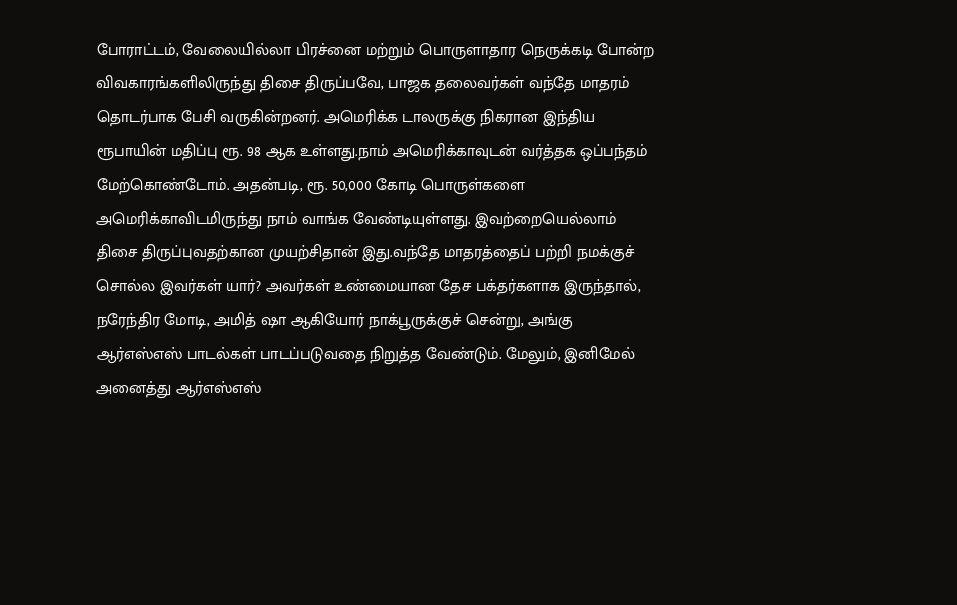போராட்டம், வேலையில்லா பிரச்னை மற்றும் பொருளாதார நெருக்கடி போன்ற விவகாரங்களிலிருந்து திசை திருப்பவே, பாஜக தலைவர்கள் வந்தே மாதரம் தொடர்பாக பேசி வருகின்றனர். அமெரிக்க டாலருக்கு நிகரான இந்திய ரூபாயின் மதிப்பு ரூ. 98 ஆக உள்ளது.நாம் அமெரிக்காவுடன் வர்த்தக ஒப்பந்தம் மேற்கொண்டோம். அதன்படி, ரூ. 50,000 கோடி பொருள்களை அமெரிக்காவிடமிருந்து நாம் வாங்க வேண்டியுள்ளது. இவற்றையெல்லாம் திசை திருப்புவதற்கான முயற்சிதான் இது.வந்தே மாதரத்தைப் பற்றி நமக்குச் சொல்ல இவர்கள் யார்? அவர்கள் உண்மையான தேச பக்தர்களாக இருந்தால், நரேந்திர மோடி, அமித் ஷா ஆகியோர் நாக்பூருக்குச் சென்று, அங்கு ஆர்எஸ்எஸ் பாடல்கள் பாடப்படுவதை நிறுத்த வேண்டும். மேலும், இனிமேல் அனைத்து ஆர்எஸ்எஸ்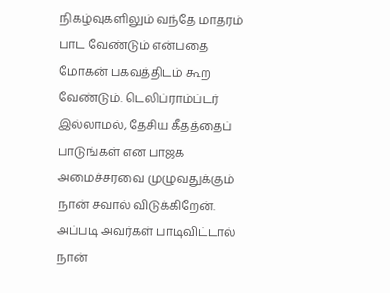நிகழ்வுகளிலும் வந்தே மாதரம் பாட வேண்டும் என்பதை மோகன் பகவத்திடம் கூற வேண்டும். டெலிப்ராம்ப்டர் இல்லாமல், தேசிய கீதத்தைப் பாடுங்கள் என பாஜக அமைச்சரவை முழுவதுக்கும் நான் சவால் விடுக்கிறேன். அப்படி அவர்கள் பாடிவிட்டால் நான்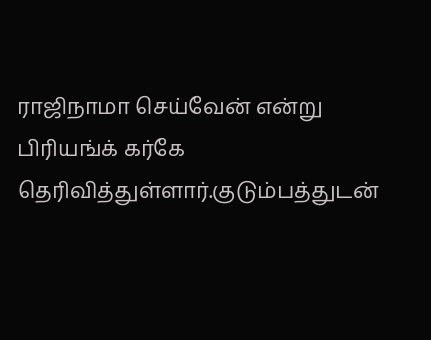ராஜிநாமா செய்வேன் என்று பிரியங்க் கர்கே தெரிவித்துள்ளார்.குடும்பத்துடன்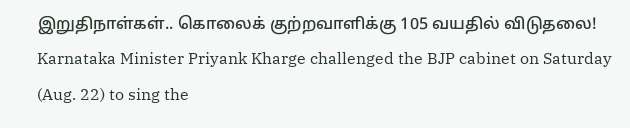இறுதிநாள்கள்.. கொலைக் குற்றவாளிக்கு 105 வயதில் விடுதலை! Karnataka Minister Priyank Kharge challenged the BJP cabinet on Saturday (Aug. 22) to sing the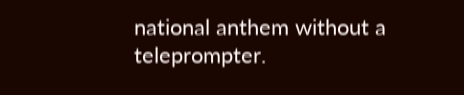national anthem without a teleprompter.